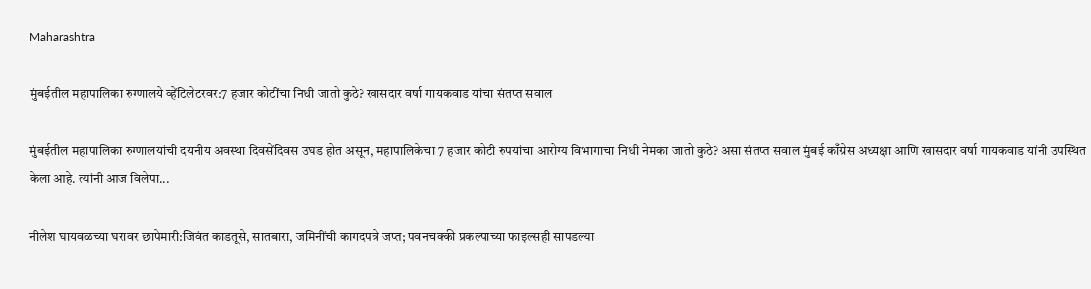Maharashtra

मुंबईतील महापालिका रुग्णालये व्हेंटिलेटरवर:7 हजार कोटींचा निधी जातो कुठे? खासदार वर्षा गायकवाड यांचा संतप्त सवाल

मुंबईतील महापालिका रुग्णालयांची दयनीय अवस्था दिवसेंदिवस उघड होत असून, महापालिकेचा 7 हजार कोटी रुपयांचा आरोग्य विभागाचा निधी नेमका जातो कुठे? असा संतप्त सवाल मुंबई काँग्रेस अध्यक्षा आणि खासदार वर्षा गायकवाड यांनी उपस्थित केला आहे. त्यांनी आज विलेपा...

नीलेश घायवळच्या घरावर छापेमारी:जिवंत काडतूसे, सातबारा, जमिनींची कागदपत्रे जप्त; पवनचक्की प्रकल्पाच्या फाइल्सही सापडल्या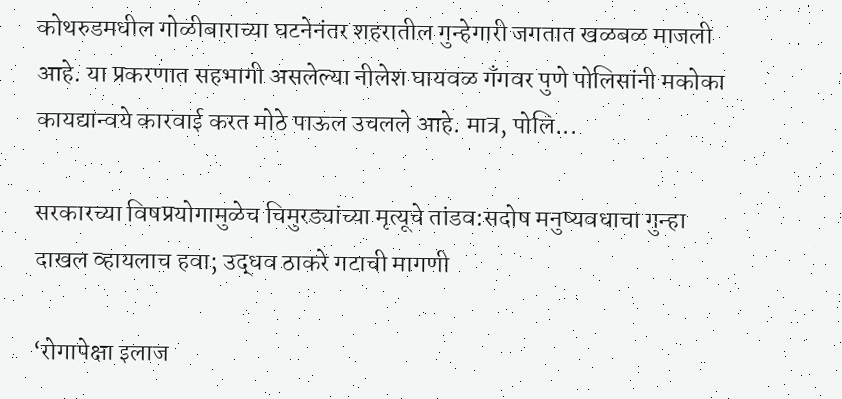कोथरुडमधील गोळीबाराच्या घटनेनंतर शहरातील गुन्हेगारी जगतात खळबळ माजली आहे. या प्रकरणात सहभागी असलेल्या नीलेश घायवळ गँगवर पुणे पोलिसांनी मकोका कायद्यान्वये कारवाई करत मोठे पाऊल उचलले आहे. मात्र, पोलि...

सरकारच्या विषप्रयोगामुळेच चिमुरड्यांच्या मृत्यूचे तांडव:सदोष मनुष्यवधाचा गुन्हा दाखल व्हायलाच हवा; उद्धव ठाकरे गटाची मागणी

‘रोगापेक्षा इलाज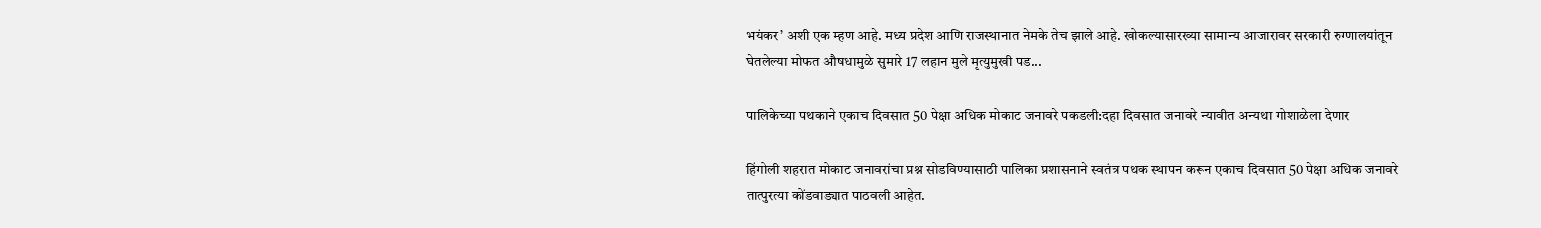भयंकर’ अशी एक म्हण आहे. मध्य प्रदेश आणि राजस्थानात नेमके तेच झाले आहे. खोकल्यासारख्या सामान्य आजारावर सरकारी रुग्णालयांतून घेतलेल्या मोफत औषधामुळे सुमारे 17 लहान मुले मृत्युमुखी पड...

पालिकेच्या पथकाने एकाच दिवसात 50 पेक्षा अधिक मोकाट जनावरे पकडली:दहा दिवसात जनावरे न्यावीत अन्यथा गोशाळेला देणार

हिंगोली शहरात मोकाट जनावरांचा प्रश्न सोडविण्यासाठी पालिका प्रशासनाने स्वतंत्र पथक स्थापन करून एकाच दिवसात 50 पेक्षा अधिक जनावरे तात्पुरत्या कोंडवाड्यात पाठवली आहेत.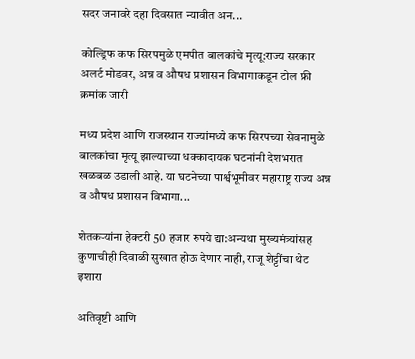सदर जनावरे दहा दिवसात न्यावीत अन...

कोल्ड्रिफ कफ सिरपमुळे एमपीत बालकांचे मृत्यू:राज्य सरकार अलर्ट मोडवर, अन्न व औषध प्रशासन विभागाकडून टोल फ्री क्रमांक जारी

मध्य प्रदेश आणि राजस्थान राज्यांमध्ये कफ सिरपच्या सेवनामुळे बालकांचा मृत्यू झाल्याच्या धक्कादायक घटनांनी देशभरात खळबळ उडाली आहे. या घटनेच्या पार्श्वभूमीवर महाराष्ट्र राज्य अन्न व औषध प्रशासन विभागा...

शेतकऱ्यांना हेक्टरी 50 हजार रुपये द्या:अन्यथा मुख्यमंत्र्यांसह कुणाचीही दिवाळी सुखात होऊ देणार नाही, राजू शेट्टींचा थेट इशारा

अतिवृष्टी आणि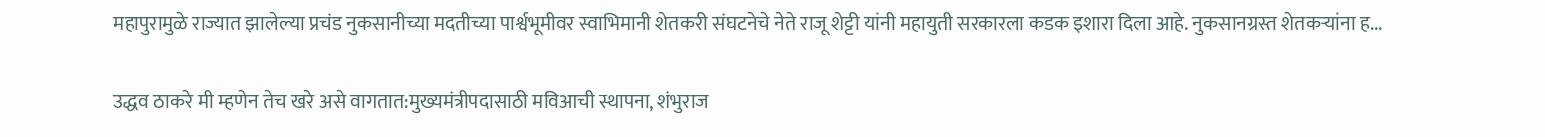महापुरामुळे राज्यात झालेल्या प्रचंड नुकसानीच्या मदतीच्या पार्श्वभूमीवर स्वाभिमानी शेतकरी संघटनेचे नेते राजू शेट्टी यांनी महायुती सरकारला कडक इशारा दिला आहे. नुकसानग्रस्त शेतकऱ्यांना ह...

उद्धव ठाकरे मी म्हणेन तेच खरे असे वागतात:मुख्यमंत्रीपदासाठी मविआची स्थापना, शंभुराज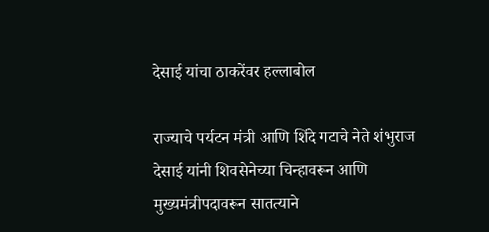देसाई यांचा ठाकरेंवर हल्लाबोल

राज्याचे पर्यटन मंत्री आणि शिंदे गटाचे नेते शंभुराज देसाई यांनी शिवसेनेच्या चिन्हावरून आणि मुख्यमंत्रीपदावरून सातत्याने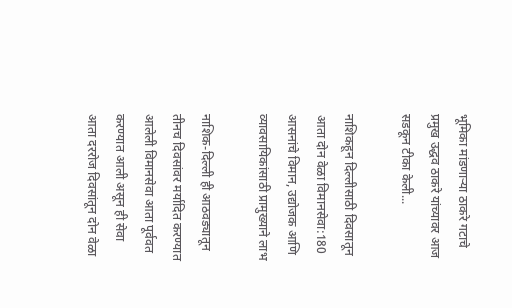भूमिका मांडणाऱ्या ठाकरे गटाचे प्रमुख उद्धव ठाकरे यांच्यावर आज सडकून टीका केली...

नाशिकहून दिल्लीसाठी दिवसातून आता दोन वेळा विमानसेवा:180 आसनांचे विमान, उद्योजक आणि व्यावसायिकांसाठी प्रामुख्याने लाभ

नाशिक-दिल्ली ही आठवड्यातून तीनच दिवसांवर मर्यादित करण्यात आलेली विमानसेवा आता पूर्ववत करण्यात आली असून ही सेवा आता दररोज दिवसांतून दोन वेळा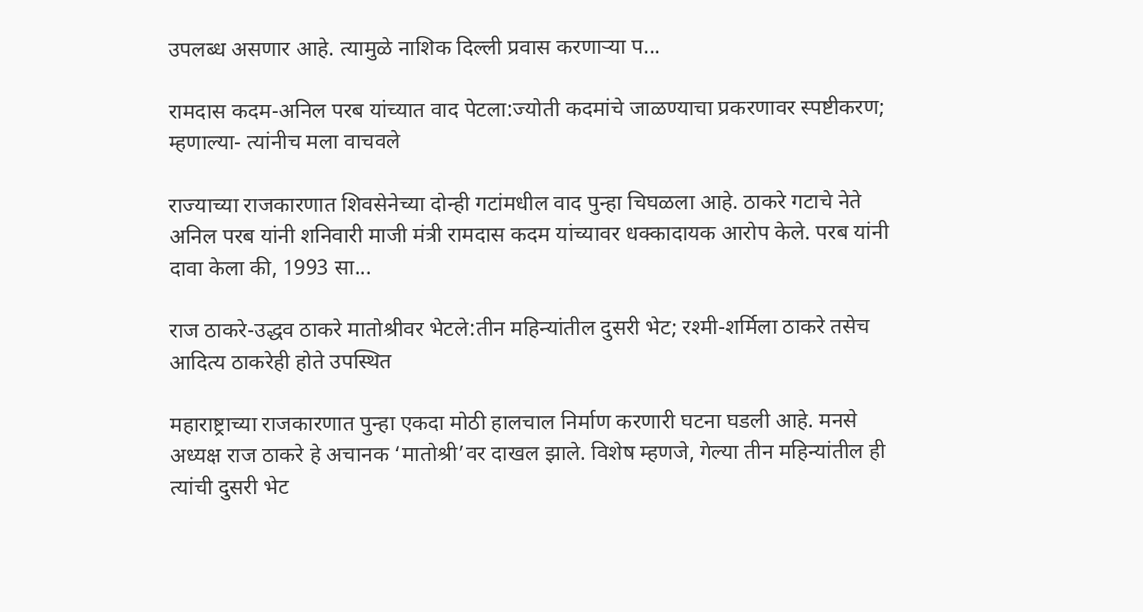उपलब्ध असणार आहे. त्यामुळे नाशिक दिल्ली प्रवास करणाऱ्या प...

रामदास कदम-अनिल परब यांच्यात वाद पेटला:ज्योती कदमांचे जाळण्याचा प्रकरणावर स्पष्टीकरण; म्हणाल्या- त्यांनीच मला वाचवले

राज्याच्या राजकारणात शिवसेनेच्या दोन्ही गटांमधील वाद पुन्हा चिघळला आहे. ठाकरे गटाचे नेते अनिल परब यांनी शनिवारी माजी मंत्री रामदास कदम यांच्यावर धक्कादायक आरोप केले. परब यांनी दावा केला की, 1993 सा...

राज ठाकरे-उद्धव ठाकरे मातोश्रीवर भेटले:तीन महिन्यांतील दुसरी भेट; रश्मी-शर्मिला ठाकरे तसेच आदित्य ठाकरेही होते उपस्थित

महाराष्ट्राच्या राजकारणात पुन्हा एकदा मोठी हालचाल निर्माण करणारी घटना घडली आहे. मनसे अध्यक्ष राज ठाकरे हे अचानक ‘मातोश्री’वर दाखल झाले. विशेष म्हणजे, गेल्या तीन महिन्यांतील ही त्यांची दुसरी भेट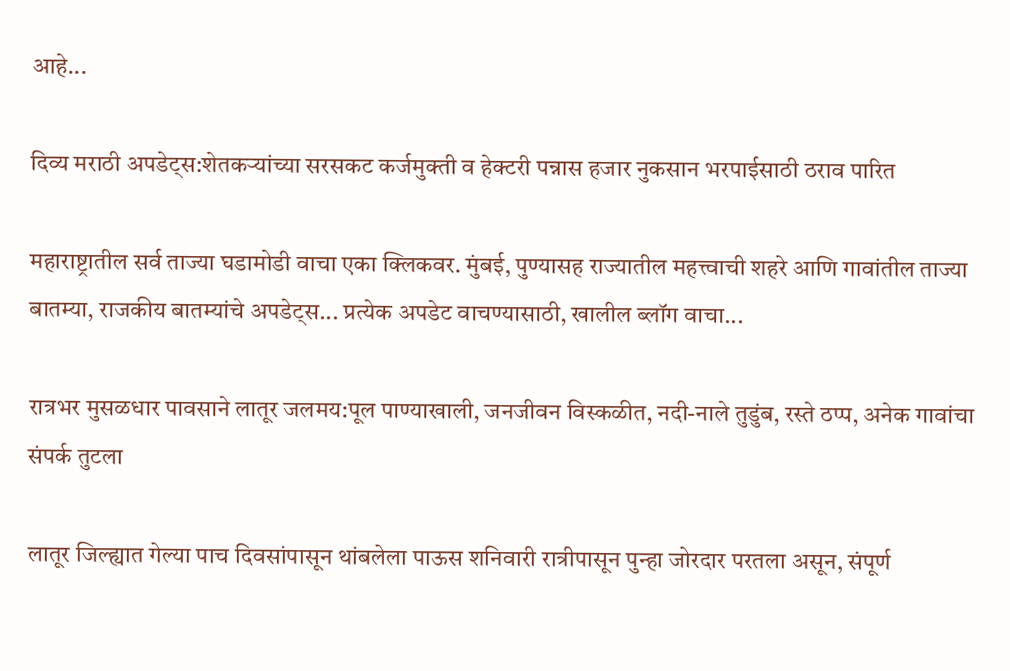आहे...

दिव्य मराठी अपडेट्स:शेतकऱ्यांच्या सरसकट कर्जमुक्ती व हेक्टरी पन्नास हजार नुकसान भरपाईसाठी ठराव पारित

महाराष्ट्रातील सर्व ताज्या घडामोडी वाचा एका क्लिकवर. मुंबई, पुण्यासह राज्यातील महत्त्वाची शहरे आणि गावांतील ताज्या बातम्या, राजकीय बातम्यांचे अपडेट्स... प्रत्येक अपडेट वाचण्यासाठी, खालील ब्लॉग वाचा...

रात्रभर मुसळधार पावसाने लातूर जलमय:पूल पाण्याखाली, जनजीवन विस्कळीत, नदी-नाले तुडुंब, रस्ते ठप्प, अनेक गावांचा संपर्क तुटला

लातूर जिल्ह्यात गेल्या पाच दिवसांपासून थांबलेला पाऊस शनिवारी रात्रीपासून पुन्हा जोरदार परतला असून, संपूर्ण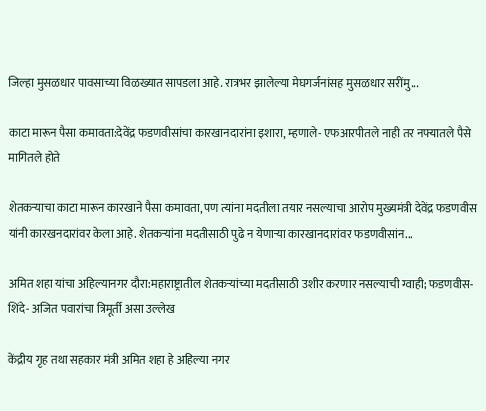जिल्हा मुसळधार पावसाच्या विळख्यात सापडला आहे. रात्रभर झालेल्या मेघगर्जनांसह मुसळधार सरींमु...

काटा मारून पैसा कमावता:देवेंद्र फडणवीसांचा कारखानदारांना इशारा, म्हणाले- एफआरपीतले नाही तर नफ्यातले पैसे मागितले होते

शेतकऱ्याचा काटा मारून कारखाने पैसा कमावता, पण त्यांना मदतीला तयार नसल्याचा आरोप मुख्यमंत्री देवेंद्र फडणवीस यांनी कारखनदारांवर केला आहे. शेतकऱ्यांना मदतीसाठी पुढे न येणाऱ्या कारखानदारांवर फडणवीसांन...

अमित शहा यांचा अहिल्यानगर दौरा:महाराष्ट्रातील शेतकऱ्यांच्या मदतीसाठी उशीर करणार नसल्याची ग्वाही; फडणवीस-शिंदे- अजित पवारांचा त्रिमूर्ती असा उल्लेख

केंद्रीय गृह तथा सहकार मंत्री अमित शहा हे अहिल्या नगर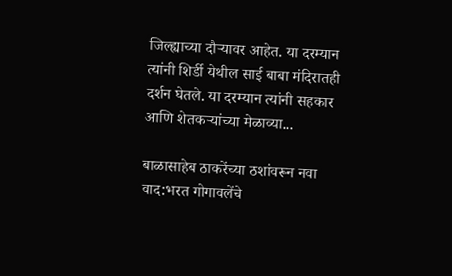जिल्ह्याच्या दौऱ्यावर आहेत. या दरम्यान त्यांनी शिर्डी येथील साई बाबा मंदिरातही दर्शन घेतले. या दरम्यान त्यांनी सहकार आणि शेतकऱ्यांच्या मेळाव्या...

बाळासाहेब ठाकरेंच्या ठशांवरून नवा वाद:भरत गोगावलेंचे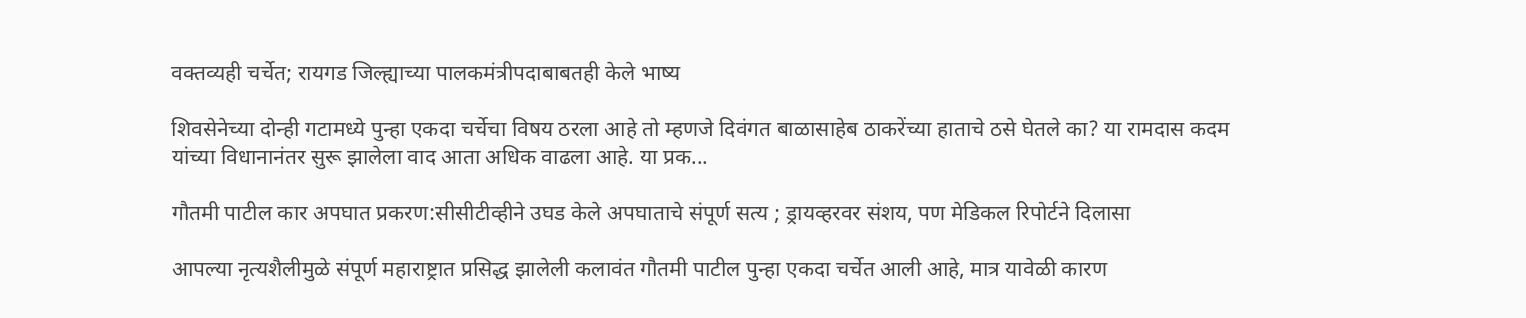वक्तव्यही चर्चेत; रायगड जिल्ह्याच्या पालकमंत्रीपदाबाबतही केले भाष्य

शिवसेनेच्या दोन्ही गटामध्ये पुन्हा एकदा चर्चेचा विषय ठरला आहे तो म्हणजे दिवंगत बाळासाहेब ठाकरेंच्या हाताचे ठसे घेतले का? या रामदास कदम यांच्या विधानानंतर सुरू झालेला वाद आता अधिक वाढला आहे. या प्रक...

गौतमी पाटील कार अपघात प्रकरण:सीसीटीव्हीने उघड केले अपघाताचे संपूर्ण सत्य ; ड्रायव्हरवर संशय, पण मेडिकल रिपोर्टने दिलासा

आपल्या नृत्यशैलीमुळे संपूर्ण महाराष्ट्रात प्रसिद्ध झालेली कलावंत गौतमी पाटील पुन्हा एकदा चर्चेत आली आहे, मात्र यावेळी कारण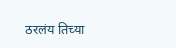ठरलंय तिच्या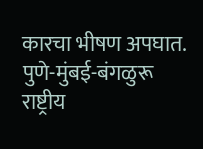कारचा भीषण अपघात. पुणे-मुंबई-बंगळुरू राष्ट्रीय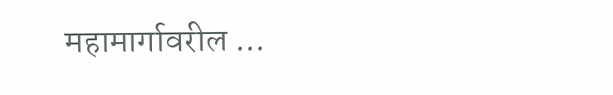महामार्गावरील ...